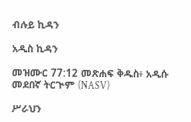ብሉይ ኪዳን

አዲስ ኪዳን

መዝሙር 77:12 መጽሐፍ ቅዱስ፥ አዲሱ መደበኛ ትርጒም (NASV)

ሥራህን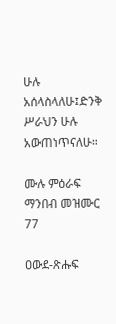ሁሉ አሰላስላለሁ፤ድንቅ ሥራህን ሁሉ አውጠነጥናለሁ።

ሙሉ ምዕራፍ ማንበብ መዝሙር 77

ዐውደ-ጽሑፍ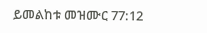ይመልከቱ መዝሙር 77:12